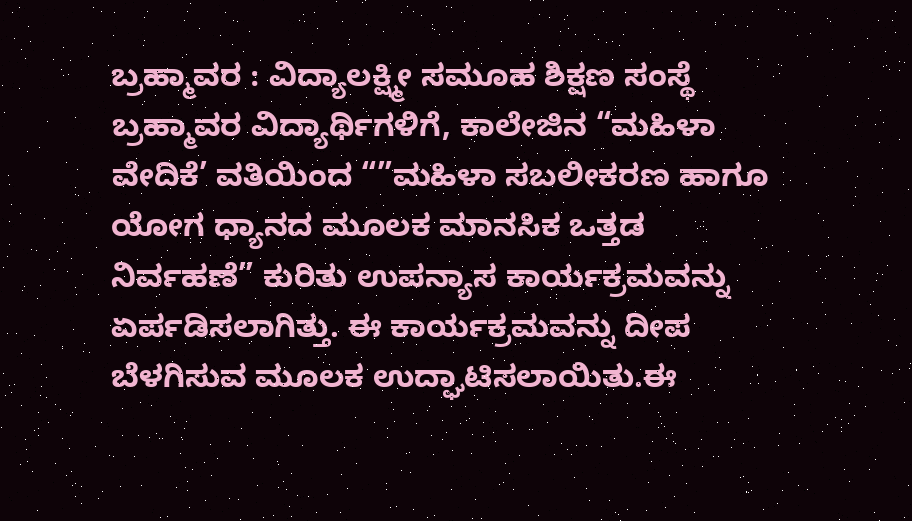ಬ್ರಹ್ಮಾವರ : ವಿದ್ಯಾಲಕ್ಷ್ಮೀ ಸಮೂಹ ಶಿಕ್ಷಣ ಸಂಸ್ಥೆ ಬ್ರಹ್ಮಾವರ ವಿದ್ಯಾರ್ಥಿಗಳಿಗೆ, ಕಾಲೇಜಿನ “ಮಹಿಳಾ ವೇದಿಕೆ’ ವತಿಯಿಂದ “”ಮಹಿಳಾ ಸಬಲೀಕರಣ ಹಾಗೂ ಯೋಗ ಧ್ಯಾನದ ಮೂಲಕ ಮಾನಸಿಕ ಒತ್ತಡ ನಿರ್ವಹಣೆ” ಕುರಿತು ಉಪನ್ಯಾಸ ಕಾರ್ಯಕ್ರಮವನ್ನು ಏರ್ಪಡಿಸಲಾಗಿತ್ತು. ಈ ಕಾರ್ಯಕ್ರಮವನ್ನು ದೀಪ ಬೆಳಗಿಸುವ ಮೂಲಕ ಉದ್ಘಾಟಿಸಲಾಯಿತು.ಈ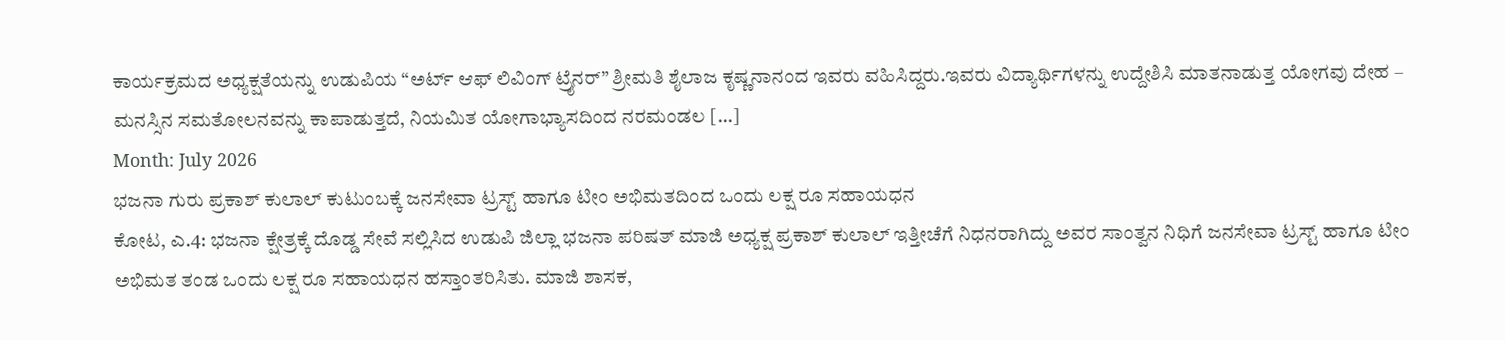ಕಾರ್ಯಕ್ರಮದ ಅಧ್ಯಕ್ಷತೆಯನ್ನು ಉಡುಪಿಯ “ಅರ್ಟ್ ಆಫ್ ಲಿವಿಂಗ್ ಟ್ರೈನರ್” ಶ್ರೀಮತಿ ಶೈಲಾಜ ಕೃಷ್ಣನಾನಂದ ಇವರು ವಹಿಸಿದ್ದರು.ಇವರು ವಿದ್ಯಾರ್ಥಿಗಳನ್ನು ಉದ್ದೇಶಿಸಿ ಮಾತನಾಡುತ್ತ ಯೋಗವು ದೇಹ – ಮನಸ್ಸಿನ ಸಮತೋಲನವನ್ನು ಕಾಪಾಡುತ್ತದೆ, ನಿಯಮಿತ ಯೋಗಾಭ್ಯಾಸದಿಂದ ನರಮಂಡಲ […]
Month: July 2026
ಭಜನಾ ಗುರು ಪ್ರಕಾಶ್ ಕುಲಾಲ್ ಕುಟುಂಬಕ್ಕೆ ಜನಸೇವಾ ಟ್ರಸ್ಟ್ ಹಾಗೂ ಟೀಂ ಅಭಿಮತದಿಂದ ಒಂದು ಲಕ್ಷ ರೂ ಸಹಾಯಧನ
ಕೋಟ, ಎ.4: ಭಜನಾ ಕ್ಷೇತ್ರಕ್ಕೆ ದೊಡ್ಡ ಸೇವೆ ಸಲ್ಲಿಸಿದ ಉಡುಪಿ ಜಿಲ್ಲಾ ಭಜನಾ ಪರಿಷತ್ ಮಾಜಿ ಅಧ್ಯಕ್ಷ ಪ್ರಕಾಶ್ ಕುಲಾಲ್ ಇತ್ತೀಚೆಗೆ ನಿಧನರಾಗಿದ್ದು ಅವರ ಸಾಂತ್ವನ ನಿಧಿಗೆ ಜನಸೇವಾ ಟ್ರಸ್ಟ್ ಹಾಗೂ ಟೀಂ ಅಭಿಮತ ತಂಡ ಒಂದು ಲಕ್ಷ ರೂ ಸಹಾಯಧನ ಹಸ್ತಾಂತರಿಸಿತು. ಮಾಜಿ ಶಾಸಕ,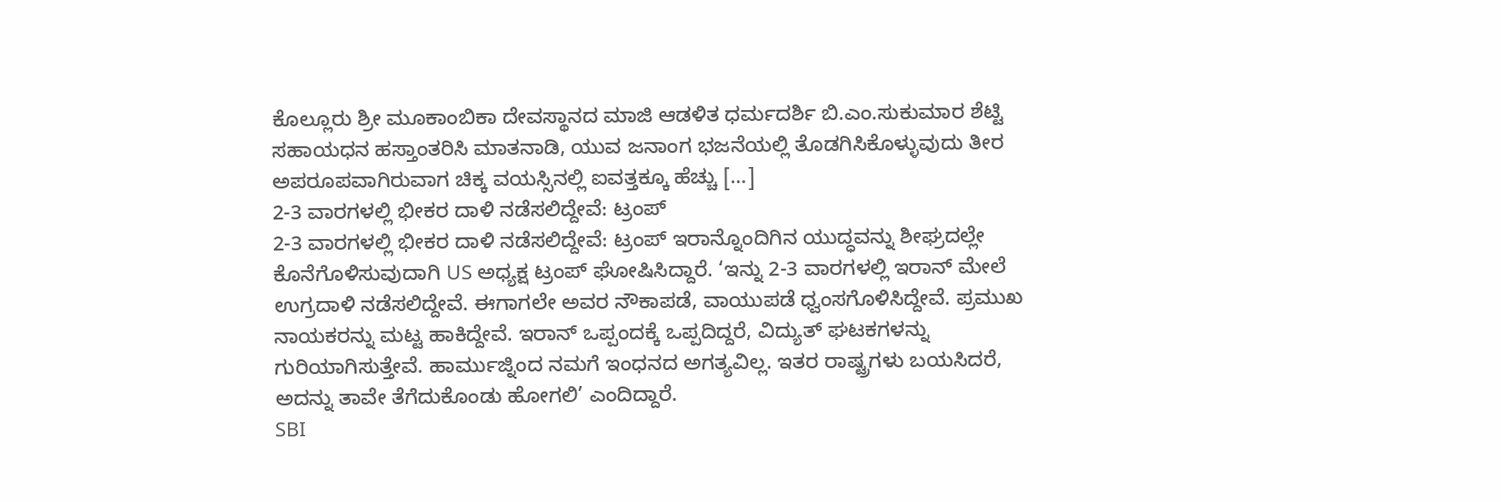ಕೊಲ್ಲೂರು ಶ್ರೀ ಮೂಕಾಂಬಿಕಾ ದೇವಸ್ಥಾನದ ಮಾಜಿ ಆಡಳಿತ ಧರ್ಮದರ್ಶಿ ಬಿ.ಎಂ.ಸುಕುಮಾರ ಶೆಟ್ಟಿ ಸಹಾಯಧನ ಹಸ್ತಾಂತರಿಸಿ ಮಾತನಾಡಿ, ಯುವ ಜನಾಂಗ ಭಜನೆಯಲ್ಲಿ ತೊಡಗಿಸಿಕೊಳ್ಳುವುದು ತೀರ ಅಪರೂಪವಾಗಿರುವಾಗ ಚಿಕ್ಕ ವಯಸ್ಸಿನಲ್ಲಿ ಐವತ್ತಕ್ಕೂ ಹೆಚ್ಚು […]
2-3 ವಾರಗಳಲ್ಲಿ ಭೀಕರ ದಾಳಿ ನಡೆಸಲಿದ್ದೇವೆ: ಟ್ರಂಪ್
2-3 ವಾರಗಳಲ್ಲಿ ಭೀಕರ ದಾಳಿ ನಡೆಸಲಿದ್ದೇವೆ: ಟ್ರಂಪ್ ಇರಾನ್ನೊಂದಿಗಿನ ಯುದ್ಧವನ್ನು ಶೀಘ್ರದಲ್ಲೇ ಕೊನೆಗೊಳಿಸುವುದಾಗಿ US ಅಧ್ಯಕ್ಷ ಟ್ರಂಪ್ ಘೋಷಿಸಿದ್ದಾರೆ. ‘ಇನ್ನು 2-3 ವಾರಗಳಲ್ಲಿ ಇರಾನ್ ಮೇಲೆ ಉಗ್ರದಾಳಿ ನಡೆಸಲಿದ್ದೇವೆ. ಈಗಾಗಲೇ ಅವರ ನೌಕಾಪಡೆ, ವಾಯುಪಡೆ ಧ್ವಂಸಗೊಳಿಸಿದ್ದೇವೆ. ಪ್ರಮುಖ ನಾಯಕರನ್ನು ಮಟ್ಟ ಹಾಕಿದ್ದೇವೆ. ಇರಾನ್ ಒಪ್ಪಂದಕ್ಕೆ ಒಪ್ಪದಿದ್ದರೆ, ವಿದ್ಯುತ್ ಘಟಕಗಳನ್ನು ಗುರಿಯಾಗಿಸುತ್ತೇವೆ. ಹಾರ್ಮುಜ್ನಿಂದ ನಮಗೆ ಇಂಧನದ ಅಗತ್ಯವಿಲ್ಲ. ಇತರ ರಾಷ್ಟ್ರಗಳು ಬಯಸಿದರೆ, ಅದನ್ನು ತಾವೇ ತೆಗೆದುಕೊಂಡು ಹೋಗಲಿ’ ಎಂದಿದ್ದಾರೆ.
SBI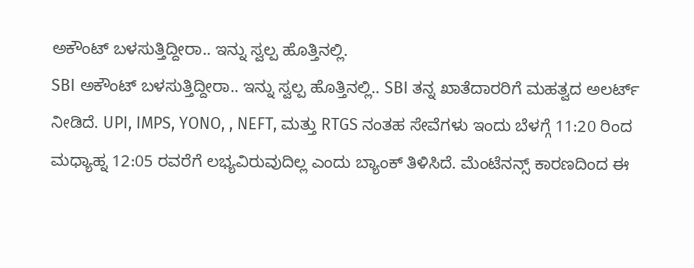ಅಕೌಂಟ್ ಬಳಸುತ್ತಿದ್ದೀರಾ.. ಇನ್ನು ಸ್ವಲ್ಪ ಹೊತ್ತಿನಲ್ಲಿ.
SBI ಅಕೌಂಟ್ ಬಳಸುತ್ತಿದ್ದೀರಾ.. ಇನ್ನು ಸ್ವಲ್ಪ ಹೊತ್ತಿನಲ್ಲಿ.. SBI ತನ್ನ ಖಾತೆದಾರರಿಗೆ ಮಹತ್ವದ ಅಲರ್ಟ್ ನೀಡಿದೆ. UPI, IMPS, YONO, , NEFT, ಮತ್ತು RTGS ನಂತಹ ಸೇವೆಗಳು ಇಂದು ಬೆಳಗ್ಗೆ 11:20 ರಿಂದ ಮಧ್ಯಾಹ್ನ 12:05 ರವರೆಗೆ ಲಭ್ಯವಿರುವುದಿಲ್ಲ ಎಂದು ಬ್ಯಾಂಕ್ ತಿಳಿಸಿದೆ. ಮೆಂಟೆನನ್ಸ್ ಕಾರಣದಿಂದ ಈ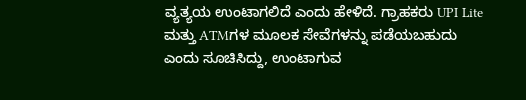ವ್ಯತ್ಯಯ ಉಂಟಾಗಲಿದೆ ಎಂದು ಹೇಳಿದೆ. ಗ್ರಾಹಕರು UPI Lite ಮತ್ತು ATMಗಳ ಮೂಲಕ ಸೇವೆಗಳನ್ನು ಪಡೆಯಬಹುದು ಎಂದು ಸೂಚಿಸಿದ್ದು, ಉಂಟಾಗುವ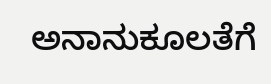ಅನಾನುಕೂಲತೆಗೆ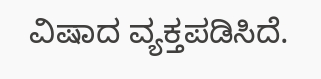ವಿಷಾದ ವ್ಯಕ್ತಪಡಿಸಿದೆ.